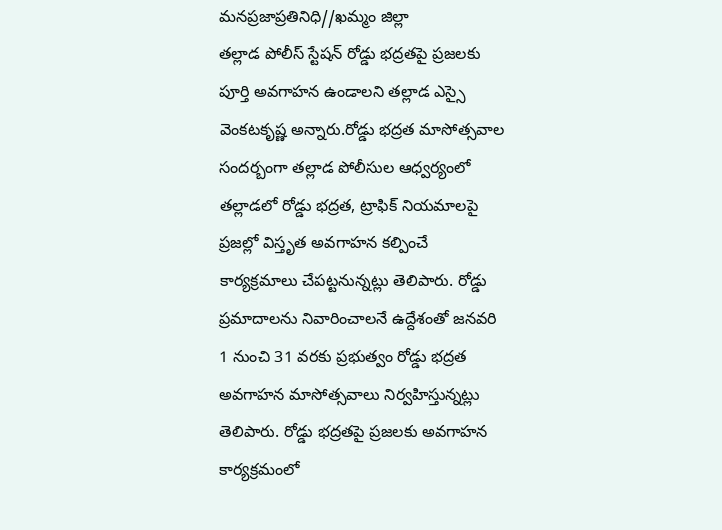మనప్రజాప్రతినిధి//ఖమ్మం జిల్లా
తల్లాడ పోలీస్ స్టేషన్ రోడ్డు భద్రతపై ప్రజలకు పూర్తి అవగాహన ఉండాలని తల్లాడ ఎస్సై వెంకటకృష్ణ అన్నారు.రోడ్డు భద్రత మాసోత్సవాల సందర్బంగా తల్లాడ పోలీసుల ఆధ్వర్యంలో తల్లాడలో రోడ్డు భద్రత, ట్రాఫిక్ నియమాలపై ప్రజల్లో విస్తృత అవగాహన కల్పించే కార్యక్రమాలు చేపట్టనున్నట్లు తెలిపారు. రోడ్డు ప్రమాదాలను నివారించాలనే ఉద్దేశంతో జనవరి 1 నుంచి 31 వరకు ప్రభుత్వం రోడ్డు భద్రత అవగాహన మాసోత్సవాలు నిర్వహిస్తున్నట్లు తెలిపారు. రోడ్డు భద్రతపై ప్రజలకు అవగాహన కార్యక్రమంలో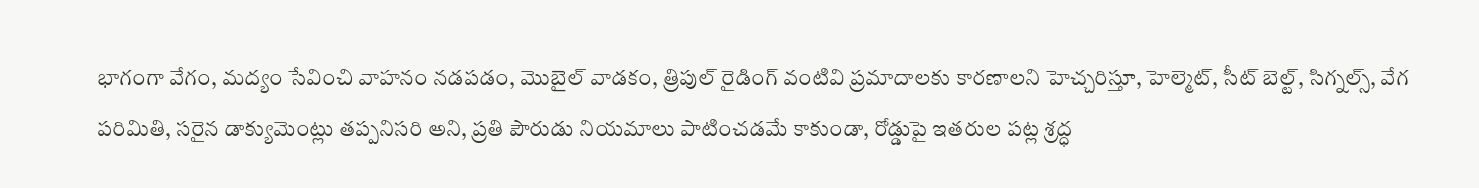భాగంగా వేగం, మద్యం సేవించి వాహనం నడపడం, మొబైల్ వాడకం, త్రిపుల్ రైడింగ్ వంటివి ప్రమాదాలకు కారణాలని హెచ్చరిస్తూ, హెల్మెట్, సీట్ బెల్ట్, సిగ్నల్స్, వేగ పరిమితి, సరైన డాక్యుమెంట్లు తప్పనిసరి అని, ప్రతి పౌరుడు నియమాలు పాటించడమే కాకుండా, రోడ్డుపై ఇతరుల పట్ల శ్రద్ధ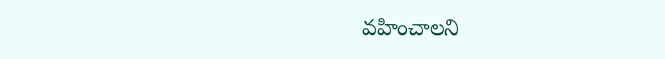వహించాలని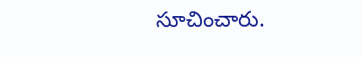సూచించారు.